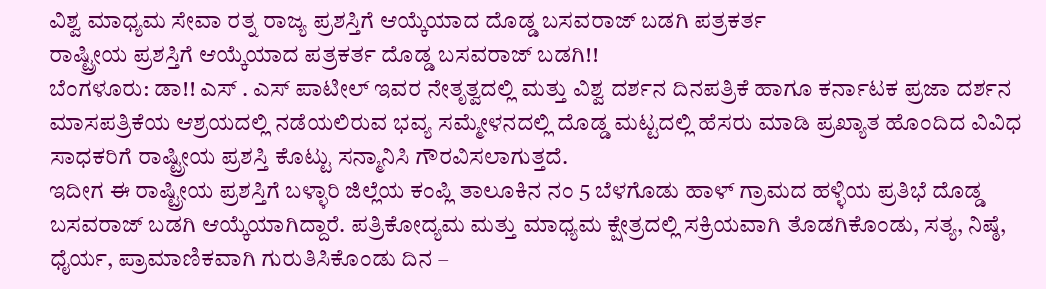ವಿಶ್ವ ಮಾಧ್ಯಮ ಸೇವಾ ರತ್ನ ರಾಜ್ಯ ಪ್ರಶಸ್ತಿಗೆ ಆಯ್ಕೆಯಾದ ದೊಡ್ಡ ಬಸವರಾಜ್ ಬಡಗಿ ಪತ್ರಕರ್ತ
ರಾಷ್ಟ್ರೀಯ ಪ್ರಶಸ್ತಿಗೆ ಆಯ್ಕೆಯಾದ ಪತ್ರಕರ್ತ ದೊಡ್ಡ ಬಸವರಾಜ್ ಬಡಗಿ!!
ಬೆಂಗಳೂರು: ಡಾ!! ಎಸ್ . ಎಸ್ ಪಾಟೀಲ್ ಇವರ ನೇತೃತ್ವದಲ್ಲಿ ಮತ್ತು ವಿಶ್ವ ದರ್ಶನ ದಿನಪತ್ರಿಕೆ ಹಾಗೂ ಕರ್ನಾಟಕ ಪ್ರಜಾ ದರ್ಶನ ಮಾಸಪತ್ರಿಕೆಯ ಆಶ್ರಯದಲ್ಲಿ ನಡೆಯಲಿರುವ ಭವ್ಯ ಸಮ್ಮೇಳನದಲ್ಲಿ ದೊಡ್ಡ ಮಟ್ಟದಲ್ಲಿ ಹೆಸರು ಮಾಡಿ ಪ್ರಖ್ಯಾತ ಹೊಂದಿದ ವಿವಿಧ ಸಾಧಕರಿಗೆ ರಾಷ್ಟ್ರೀಯ ಪ್ರಶಸ್ತಿ ಕೊಟ್ಟು ಸನ್ಮಾನಿಸಿ ಗೌರವಿಸಲಾಗುತ್ತದೆ.
ಇದೀಗ ಈ ರಾಷ್ಟ್ರೀಯ ಪ್ರಶಸ್ತಿಗೆ ಬಳ್ಳಾರಿ ಜಿಲ್ಲೆಯ ಕಂಪ್ಲಿ ತಾಲೂಕಿನ ನಂ 5 ಬೆಳಗೊಡು ಹಾಳ್ ಗ್ರಾಮದ ಹಳ್ಳಿಯ ಪ್ರತಿಭೆ ದೊಡ್ಡ ಬಸವರಾಜ್ ಬಡಗಿ ಆಯ್ಕೆಯಾಗಿದ್ದಾರೆ. ಪತ್ರಿಕೋದ್ಯಮ ಮತ್ತು ಮಾಧ್ಯಮ ಕ್ಷೇತ್ರದಲ್ಲಿ ಸಕ್ರಿಯವಾಗಿ ತೊಡಗಿಕೊಂಡು, ಸತ್ಯ, ನಿಷ್ಠೆ, ಧೈರ್ಯ, ಪ್ರಾಮಾಣಿಕವಾಗಿ ಗುರುತಿಸಿಕೊಂಡು ದಿನ –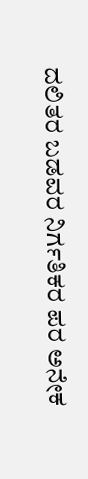ದಲಿತರ ಬಡವರ ನಿರ್ಗತಿಕರ ಪರ ಅನೇಕ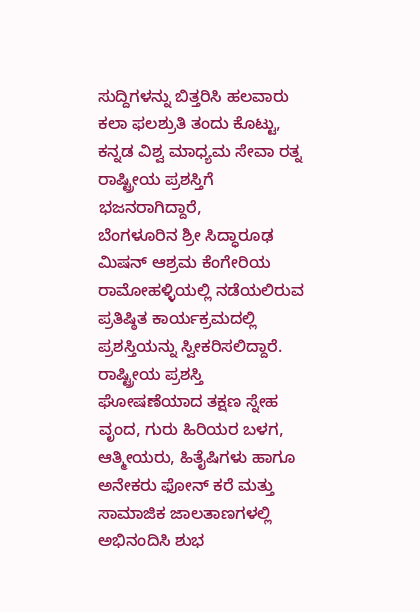ಸುದ್ದಿಗಳನ್ನು ಬಿತ್ತರಿಸಿ ಹಲವಾರು ಕಲಾ ಫಲಶ್ರುತಿ ತಂದು ಕೊಟ್ಟು, ಕನ್ನಡ ವಿಶ್ವ ಮಾಧ್ಯಮ ಸೇವಾ ರತ್ನ ರಾಷ್ಟ್ರೀಯ ಪ್ರಶಸ್ತಿಗೆ ಭಜನರಾಗಿದ್ದಾರೆ,
ಬೆಂಗಳೂರಿನ ಶ್ರೀ ಸಿದ್ಧಾರೂಢ ಮಿಷನ್ ಆಶ್ರಮ ಕೆಂಗೇರಿಯ ರಾಮೋಹಳ್ಳಿಯಲ್ಲಿ ನಡೆಯಲಿರುವ ಪ್ರತಿಷ್ಠಿತ ಕಾರ್ಯಕ್ರಮದಲ್ಲಿ ಪ್ರಶಸ್ತಿಯನ್ನು ಸ್ವೀಕರಿಸಲಿದ್ದಾರೆ. ರಾಷ್ಟ್ರೀಯ ಪ್ರಶಸ್ತಿ ಘೋಷಣೆಯಾದ ತಕ್ಷಣ ಸ್ನೇಹ ವೃಂದ, ಗುರು ಹಿರಿಯರ ಬಳಗ, ಆತ್ಮೀಯರು, ಹಿತೈಷಿಗಳು ಹಾಗೂ ಅನೇಕರು ಫೋನ್ ಕರೆ ಮತ್ತು ಸಾಮಾಜಿಕ ಜಾಲತಾಣಗಳಲ್ಲಿ ಅಭಿನಂದಿಸಿ ಶುಭ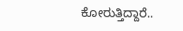ಕೋರುತ್ತಿದ್ದಾರೆ..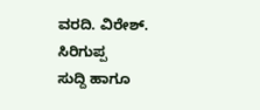ವರದಿ. ವಿರೇಶ್. ಸಿರಿಗುಪ್ಪ
ಸುದ್ದಿ ಹಾಗೂ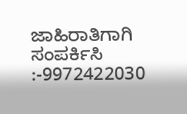ಜಾಹಿರಾತಿಗಾಗಿ ಸಂಪರ್ಕಿಸಿ :-9972422030